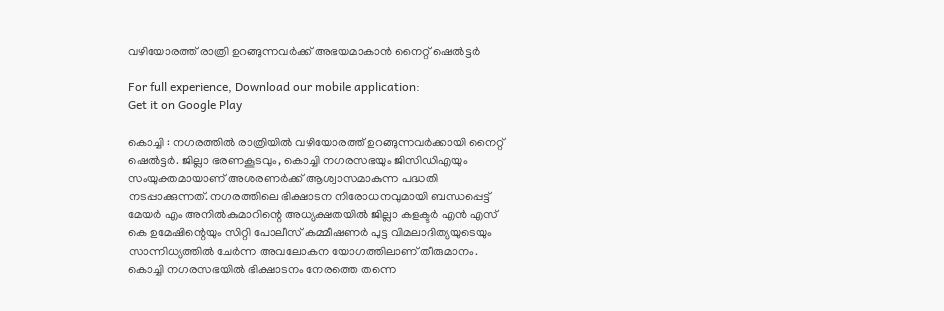വഴിയോരത്ത് രാത്രി ഉറങ്ങുന്നവര്‍ക്ക് അഭയമാകാന്‍ നൈറ്റ് ഷെല്‍ട്ടര്‍

For full experience, Download our mobile application:
Get it on Google Play

കൊച്ചി : നഗരത്തില്‍ രാത്രിയില്‍ വഴിയോരത്ത് ഉറങ്ങുന്നവര്‍ക്കായി നൈറ്റ് ഷെല്‍ട്ടര്‍. ജില്ലാ ഭരണകൂടവും, കൊച്ചി നഗരസഭയും ജിസിഡിഎയും സംയുക്തമായാണ് അശരണര്‍ക്ക് ആശ്വാസമാകുന്ന പദ്ധതി നടപ്പാക്കുന്നത്. നഗരത്തിലെ ഭിക്ഷാടന നിരോധനവുമായി ബന്ധപ്പെട്ട് മേയര്‍ എം അനില്‍കുമാറിന്റെ അധ്യക്ഷതയില്‍ ജില്ലാ കളക്ടര്‍ എന്‍ എസ് കെ ഉമേഷിന്റെയും സിറ്റി പോലീസ് കമ്മീഷണര്‍ പുട്ട വിമലാദിത്യയുടെയും സാന്നിധ്യത്തില്‍ ചേര്‍ന്ന അവലോകന യോഗത്തിലാണ് തീരുമാനം. കൊച്ചി നഗരസഭയില്‍ ഭിക്ഷാടനം നേരത്തെ തന്നെ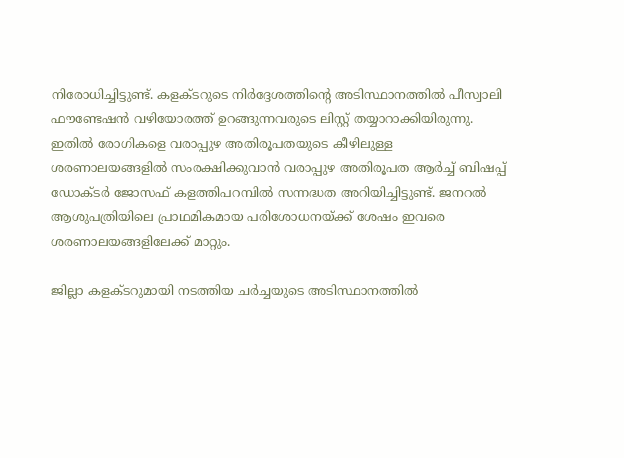നിരോധിച്ചിട്ടുണ്ട്. കളക്ടറുടെ നിര്‍ദ്ദേശത്തിന്റെ അടിസ്ഥാനത്തില്‍ പീസ്വാലി ഫൗണ്ടേഷന്‍ വഴിയോരത്ത് ഉറങ്ങുന്നവരുടെ ലിസ്റ്റ് തയ്യാറാക്കിയിരുന്നു. ഇതില്‍ രോഗികളെ വരാപ്പുഴ അതിരൂപതയുടെ കീഴിലുള്ള ശരണാലയങ്ങളില്‍ സംരക്ഷിക്കുവാന്‍ വരാപ്പുഴ അതിരൂപത ആര്‍ച്ച് ബിഷപ്പ് ഡോക്ടര്‍ ജോസഫ് കളത്തിപറമ്പില്‍ സന്നദ്ധത അറിയിച്ചിട്ടുണ്ട്. ജനറല്‍ ആശുപത്രിയിലെ പ്രാഥമികമായ പരിശോധനയ്ക്ക് ശേഷം ഇവരെ ശരണാലയങ്ങളിലേക്ക് മാറ്റും.

ജില്ലാ കളക്ടറുമായി നടത്തിയ ചര്‍ച്ചയുടെ അടിസ്ഥാനത്തില്‍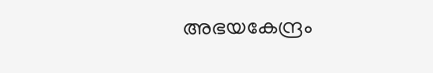അഭയകേന്ദ്രം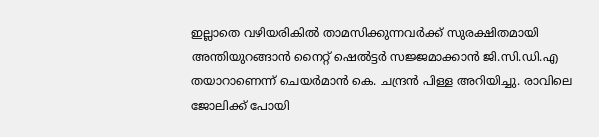ഇല്ലാതെ വഴിയരികില്‍ താമസിക്കുന്നവര്‍ക്ക് സുരക്ഷിതമായി അന്തിയുറങ്ങാന്‍ നൈറ്റ് ഷെല്‍ട്ടര്‍ സജ്ജമാക്കാന്‍ ജി.സി.ഡി.എ തയാറാണെന്ന് ചെയര്‍മാന്‍ കെ. ചന്ദ്രന്‍ പിള്ള അറിയിച്ചു. രാവിലെ ജോലിക്ക് പോയി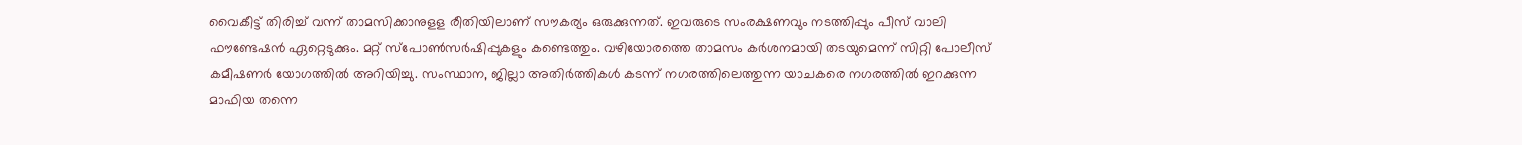വൈകീട്ട് തിരിച്ച് വന്ന് താമസിക്കാനുളള രീതിയിലാണ് സൗകര്യം ഒരുക്കുന്നത്. ഇവരുടെ സംരക്ഷണവും നടത്തിപ്പും പീസ് വാലി ഫൗണ്ടേഷന്‍ ഏറ്റെടുക്കും. മറ്റ് സ്പോണ്‍സര്‍ഷിപ്പുകളും കണ്ടെത്തും. വഴിയോരത്തെ താമസം കര്‍ശനമായി തടയുമെന്ന് സിറ്റി പോലീസ് കമീഷണര്‍ യോഗത്തില്‍ അറിയിച്ചു. സംസ്ഥാന, ജില്ലാ അതിര്‍ത്തികള്‍ കടന്ന് നഗരത്തിലെത്തുന്ന യാചകരെ നഗരത്തില്‍ ഇറക്കുന്ന മാഫിയ തന്നെ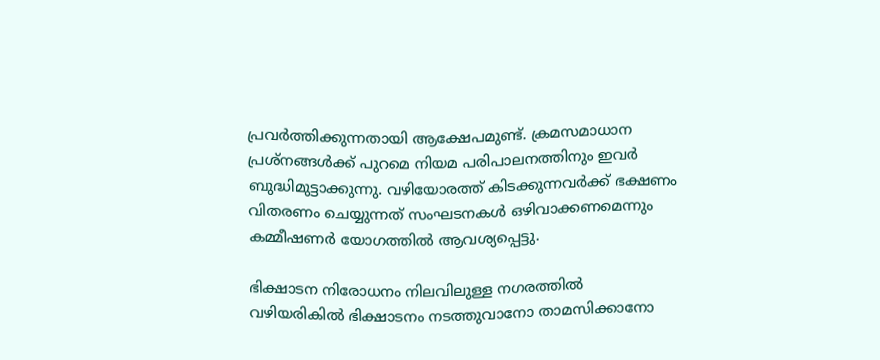പ്രവര്‍ത്തിക്കുന്നതായി ആക്ഷേപമുണ്ട്. ക്രമസമാധാന പ്രശ്നങ്ങള്‍ക്ക് പുറമെ നിയമ പരിപാലനത്തിനും ഇവര്‍ ബുദ്ധിമുട്ടാക്കുന്നു. വഴിയോരത്ത് കിടക്കുന്നവര്‍ക്ക് ഭക്ഷണം വിതരണം ചെയ്യുന്നത് സംഘടനകള്‍ ഒഴിവാക്കണമെന്നും കമ്മീഷണര്‍ യോഗത്തില്‍ ആവശ്യപ്പെട്ടു.

ഭിക്ഷാടന നിരോധനം നിലവിലുള്ള നഗരത്തില്‍ വഴിയരികില്‍ ഭിക്ഷാടനം നടത്തുവാനോ താമസിക്കാനോ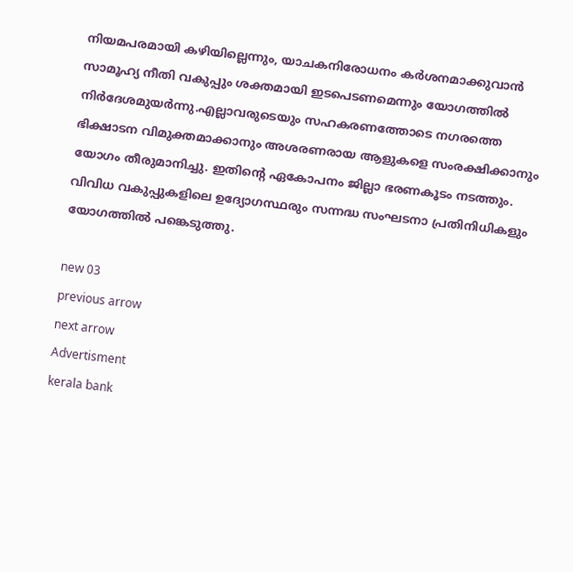നിയമപരമായി കഴിയില്ലെന്നും, യാചകനിരോധനം കര്‍ശനമാക്കുവാന്‍ സാമൂഹ്യ നീതി വകുപ്പും ശക്തമായി ഇടപെടണമെന്നും യോഗത്തില്‍ നിര്‍ദേശമുയര്‍ന്നു.എല്ലാവരുടെയും സഹകരണത്തോടെ നഗരത്തെ ഭിക്ഷാടന വിമുക്തമാക്കാനും അശരണരായ ആളുകളെ സംരക്ഷിക്കാനും യോഗം തീരുമാനിച്ചു. ഇതിന്റെ ഏകോപനം ജില്ലാ ഭരണകൂടം നടത്തും. വിവിധ വകുപ്പുകളിലെ ഉദ്യോഗസ്ഥരും സന്നദ്ധ സംഘടനാ പ്രതിനിധികളും യോഗത്തില്‍ പങ്കെടുത്തു.

new 03
previous arrow
next arrow
Advertisment
kerala bank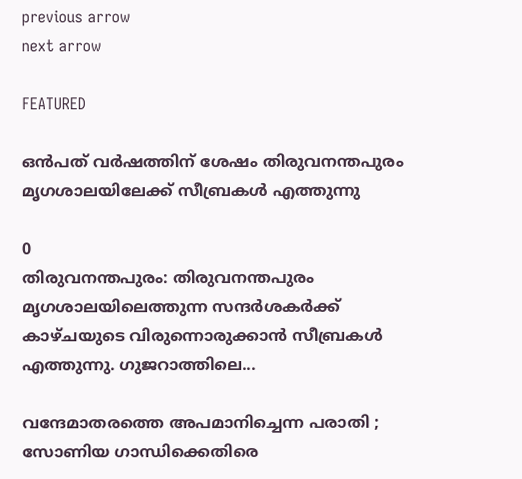previous arrow
next arrow

FEATURED

ഒൻപത് വർഷത്തിന് ശേഷം തിരുവനന്തപുരം മൃഗശാലയിലേക്ക് സീബ്രകൾ എത്തുന്നു

0
തിരുവനന്തപുരം: തിരുവനന്തപുരം മൃഗശാലയിലെത്തുന്ന സന്ദർശകർക്ക് കാഴ്ചയുടെ വിരുന്നൊരുക്കാൻ സീബ്രകൾ എത്തുന്നു. ഗുജറാത്തിലെ...

വന്ദേമാതരത്തെ അപമാനിച്ചെന്ന പരാതി ; സോണിയ ഗാന്ധിക്കെതിരെ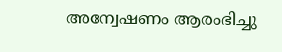അന്വേഷണം ആരംഭിച്ചു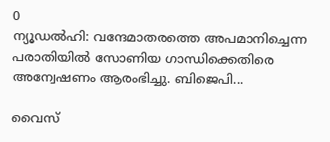0
ന്യൂഡല്‍ഹി: വന്ദേമാതരത്തെ അപമാനിച്ചെന്ന പരാതിയില്‍ സോണിയ ഗാന്ധിക്കെതിരെ അന്വേഷണം ആരംഭിച്ചു. ബിജെപി...

വൈസ്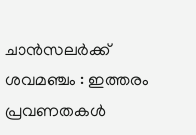ചാൻസലർക്ക് ശവമഞ്ചം : ഇത്തരം പ്രവണതകൾ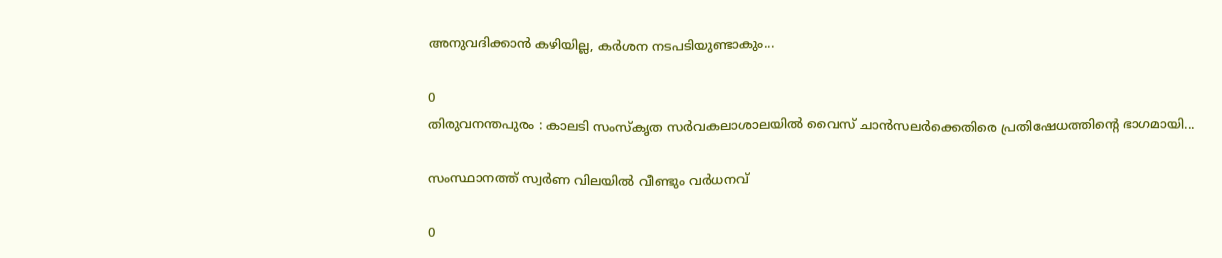അനുവദിക്കാൻ കഴിയില്ല, കർശന നടപടിയുണ്ടാകും...

0
തിരുവനന്തപുരം : കാലടി സംസ്കൃത സർവകലാശാലയിൽ വൈസ് ചാൻസലർക്കെതിരെ പ്രതിഷേധത്തിന്റെ ഭാഗമായി...

സംസ്ഥാനത്ത് സ്വർണ വിലയിൽ വീണ്ടും വർധനവ്

0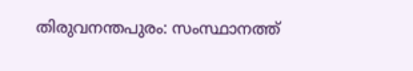തിരുവനന്തപുരം: സംസ്ഥാനത്ത്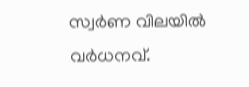സ്വർണ വിലയിൽ വർധനവ്.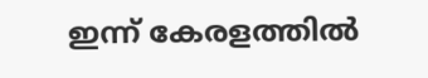ഇന്ന് കേരളത്തിൽ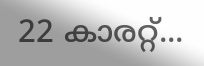22 കാരറ്റ്...